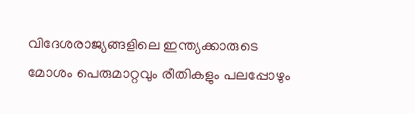വിദേശരാജ്യങ്ങളിലെ ഇന്ത്യക്കാരുടെ മോശം പെരുമാറ്റവും രീതികളും പലപ്പോഴും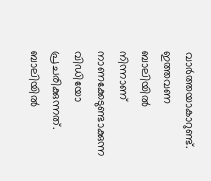വാര്‍ത്തയാകാറുണ്ട്. ഇത്തവണ ബാലിയില്‍ നിന്നാണ് നാണക്കേടുണ്ടാക്കുന്ന വിഡിയോ പ്രചരിക്കുന്നത്. ബാലിയിൽ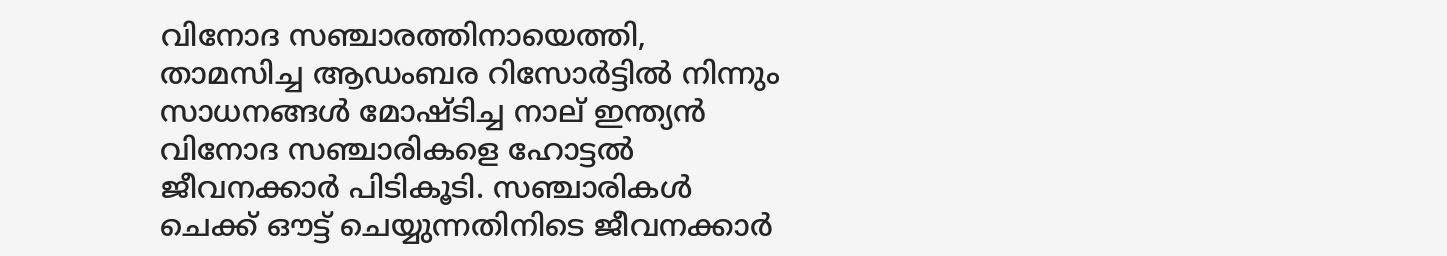വിനോദ സ‌ഞ്ചാരത്തിനായെത്തി, താമസിച്ച ആഡംബര റിസോർട്ടിൽ നിന്നും സാധനങ്ങൾ മോഷ്ടിച്ച നാല് ഇന്ത്യൻ വിനോദ സഞ്ചാരികളെ ഹോട്ടൽ ജീവനക്കാർ പിടികൂടി. സഞ്ചാരികള്‍ ചെക്ക് ഔട്ട് ചെയ്യുന്നതിനിടെ ജീവനക്കാർ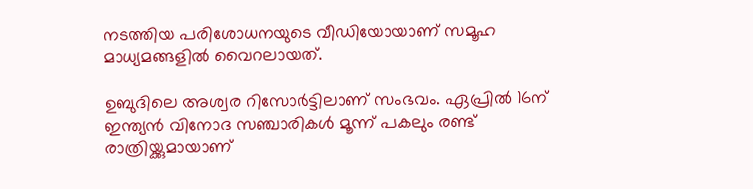നടത്തിയ പരിശോധനയുടെ വീഡിയോയാണ് സമൂഹ മാധ്യമങ്ങളിൽ വൈറലായത്.

ഉബുദിലെ അശ്വര റിസോർട്ടിലാണ് സംഭവം. ഏപ്രില്‍ 16ന് ഇന്ത്യൻ വിനോദ സഞ്ചാരികൾ മൂന്ന് പകലും രണ്ട് രാത്രിയ്ക്കുമായാണ്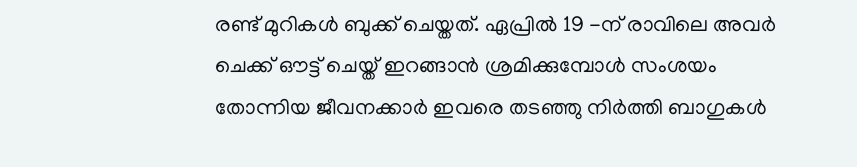രണ്ട് മുറികൾ ബുക്ക് ചെയ്തത്. ഏപ്രിൽ 19 -ന് രാവിലെ അവർ ചെക്ക് ഔട്ട് ചെയ്ത് ഇറങ്ങാൻ ശ്രമിക്കുമ്പോൾ സംശയം തോന്നിയ ജീവനക്കാർ ഇവരെ തടഞ്ഞു നിര്‍ത്തി ബാഗുകള്‍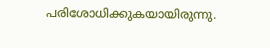പരിശോധിക്കുകയായിരുന്നു.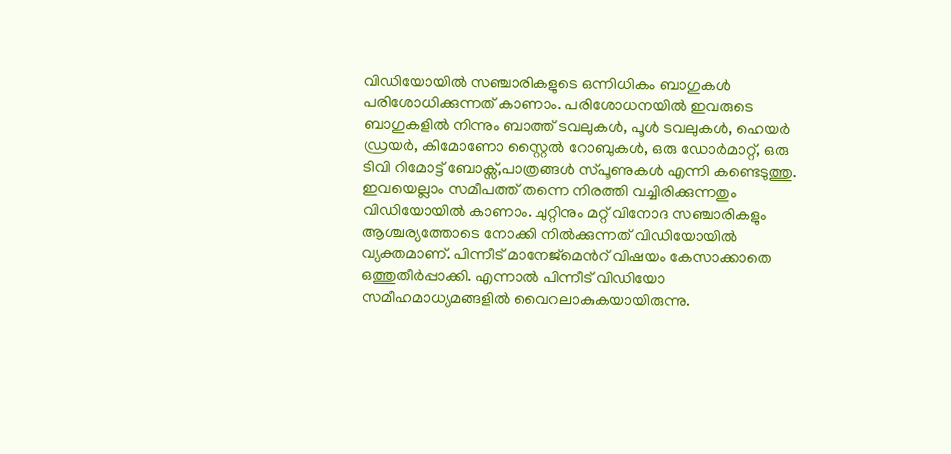വിഡിയോയില്‍ സഞ്ചാരികളുടെ ഒന്നിധികം ബാഗുകള്‍ പരിശോധിക്കുന്നത് കാണാം. പരിശോധനയിൽ ഇവരുടെ ബാഗുകളിൽ നിന്നും ബാത്ത് ടവലുകൾ, പൂൾ ടവലുകൾ, ഹെയർ ഡ്രയർ, കിമോണോ സ്റ്റൈൽ റോബുകൾ, ഒരു ഡോർമാറ്റ്, ഒരു ടിവി റിമോട്ട് ബോക്സ്,പാത്രങ്ങള്‍ സ്പൂണുകള്‍ എന്നി കണ്ടെടുത്തു. ഇവയെല്ലാം സമീപത്ത് തന്നെ നിരത്തി വച്ചിരിക്കുന്നതും വിഡിയോയില്‍ കാണാം. ചുറ്റിനും മറ്റ് വിനോദ സഞ്ചാരികളും ആശ്ചര്യത്തോടെ നോക്കി നില്‍ക്കുന്നത് വിഡിയോയില്‍ വ്യക്തമാണ്. പിന്നീട് മാനേജ്മെന്‍റ് വിഷയം കേസാക്കാതെ ഒത്തുതീര്‍പ്പാക്കി. എന്നാല്‍ പിന്നീട് വി‍ഡിയോ സമീഹമാധ്യമങ്ങളില്‍ വൈറലാകുകയായിരുന്നു.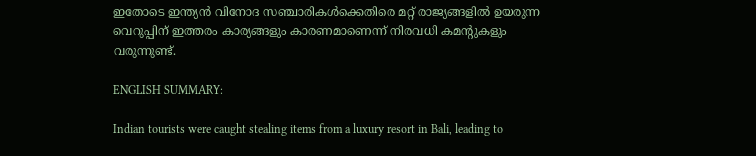ഇതോടെ ഇന്ത്യൻ വിനോദ സഞ്ചാരികൾക്കെതിരെ മറ്റ് രാജ്യങ്ങളിൽ ഉയരുന്ന വെറുപ്പിന് ഇത്തരം കാര്യങ്ങളും കാരണമാണെന്ന് നിരവധി കമന്‍റുകളും വരുന്നുണ്ട്.

ENGLISH SUMMARY:

Indian tourists were caught stealing items from a luxury resort in Bali, leading to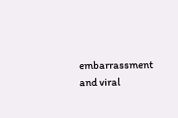embarrassment and viral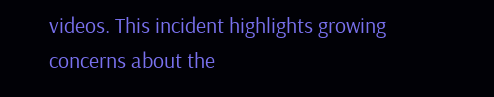videos. This incident highlights growing concerns about the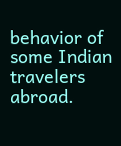behavior of some Indian travelers abroad.